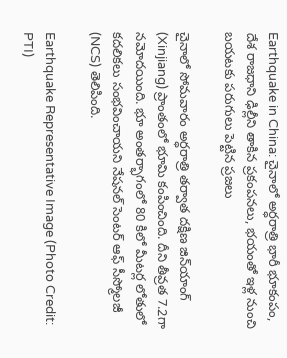Earthquake in China: చైనాలో అర్ధరాత్రి భారీ భూకంపం, దేశ రాజధాని ఢిల్లీని తాకిన ప్రకంపనలు, భయంతో ఇళ్ల నుంచి బయటకు పరుగులు పెట్టిన ప్రజలు

చైనాలో సోమవారం అర్ధరాత్రి తర్వాత దక్షిణ జిన్‌యాంగ్ (Xinjiang) ప్రాంతంలో భూమి కంపించింది. దీని తీవ్రత 7.2గా నమోదయింది. భూ అంతర్భాగంలో 80 కిలో మీటర్ల లోతులో కదలికలు సంభవించాయని నేషనల్ సెంటర్ ఆఫ్ సీస్మోలజీ (NCS) తెలిపింది.

Earthquake Representative Image (Photo Credit: PTI)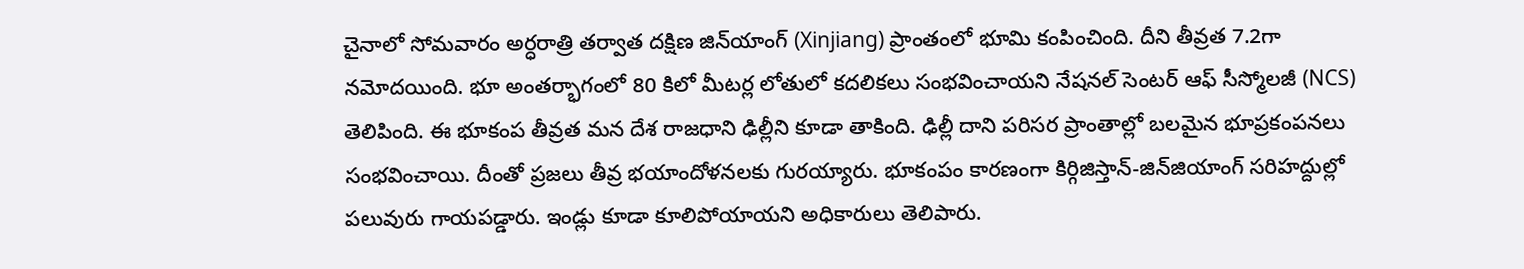చైనాలో సోమవారం అర్ధరాత్రి తర్వాత దక్షిణ జిన్‌యాంగ్ (Xinjiang) ప్రాంతంలో భూమి కంపించింది. దీని తీవ్రత 7.2గా నమోదయింది. భూ అంతర్భాగంలో 80 కిలో మీటర్ల లోతులో కదలికలు సంభవించాయని నేషనల్ సెంటర్ ఆఫ్ సీస్మోలజీ (NCS) తెలిపింది. ఈ భూకంప తీవ్రత మన దేశ రాజధాని ఢిల్లీని కూడా తాకింది. ఢిల్లీ దాని పరిసర ప్రాంతాల్లో బలమైన భూప్రకంపనలు సంభవించాయి. దీంతో ప్రజలు తీవ్ర భయాందోళనలకు గురయ్యారు. భూకంపం కారణంగా కిర్గిజిస్తాన్‌-జిన్‌జియాంగ్‌ సరిహద్దుల్లో పలువురు గాయపడ్డారు. ఇండ్లు కూడా కూలిపోయాయని అధికారులు తెలిపారు.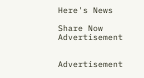Here's News

Share Now
Advertisement


Advertisement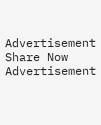Advertisement
Share Now
Advertisement